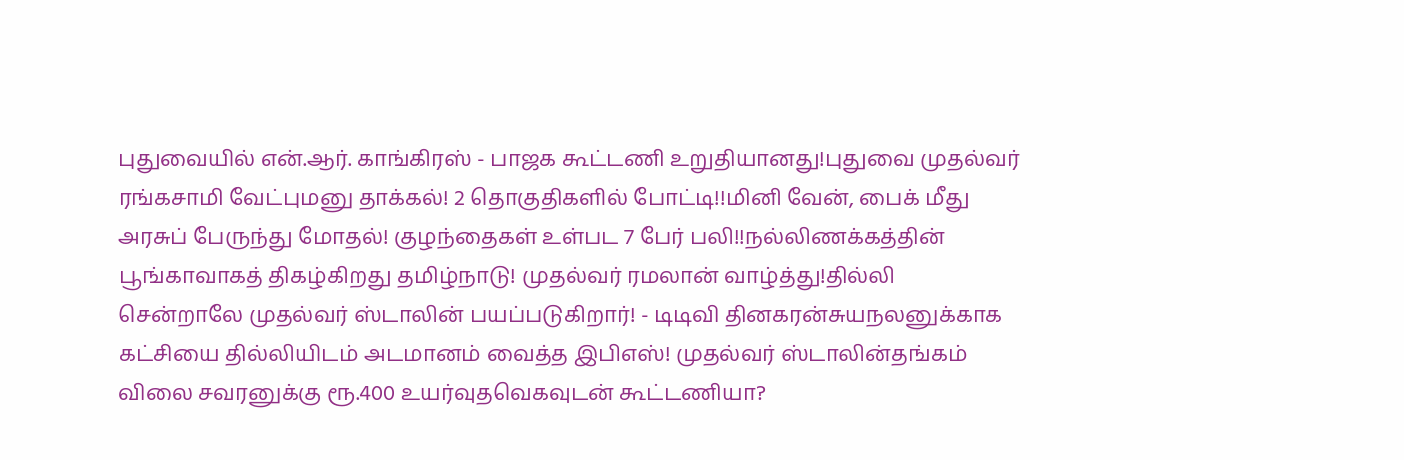புதுவையில் என்.ஆர். காங்கிரஸ் - பாஜக கூட்டணி உறுதியானது!புதுவை முதல்வர் ரங்கசாமி வேட்புமனு தாக்கல்! 2 தொகுதிகளில் போட்டி!!மினி வேன், பைக் மீது அரசுப் பேருந்து மோதல்! குழந்தைகள் உள்பட 7 பேர் பலி!!நல்லிணக்கத்தின் பூங்காவாகத் திகழ்கிறது தமிழ்நாடு! முதல்வர் ரமலான் வாழ்த்து!தில்லி சென்றாலே முதல்வர் ஸ்டாலின் பயப்படுகிறார்! - டிடிவி தினகரன்சுயநலனுக்காக கட்சியை தில்லியிடம் அடமானம் வைத்த இபிஎஸ்! முதல்வர் ஸ்டாலின்தங்கம் விலை சவரனுக்கு ரூ.400 உயர்வுதவெகவுடன் கூட்டணியா?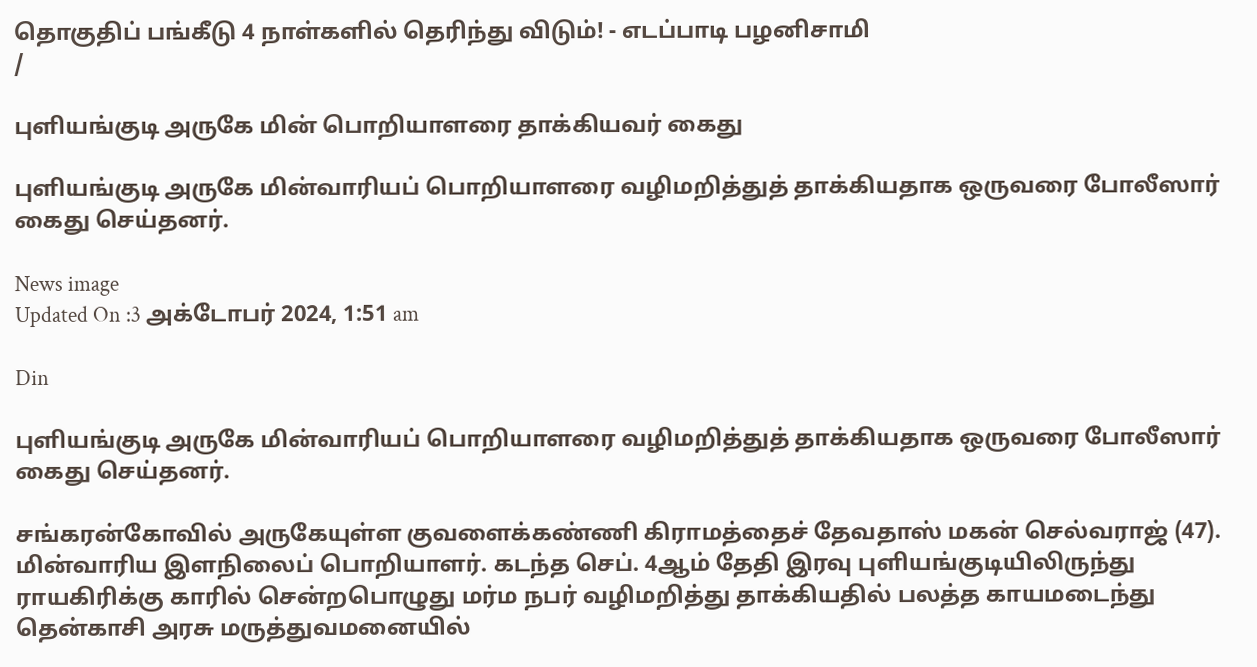தொகுதிப் பங்கீடு 4 நாள்களில் தெரிந்து விடும்! - எடப்பாடி பழனிசாமி
/

புளியங்குடி அருகே மின் பொறியாளரை தாக்கியவர் கைது

புளியங்குடி அருகே மின்வாரியப் பொறியாளரை வழிமறித்துத் தாக்கியதாக ஒருவரை போலீஸார் கைது செய்தனர்.

News image
Updated On :3 அக்டோபர் 2024, 1:51 am

Din

புளியங்குடி அருகே மின்வாரியப் பொறியாளரை வழிமறித்துத் தாக்கியதாக ஒருவரை போலீஸார் கைது செய்தனர்.

சங்கரன்கோவில் அருகேயுள்ள குவளைக்கண்ணி கிராமத்தைச் தேவதாஸ் மகன் செல்வராஜ் (47). மின்வாரிய இளநிலைப் பொறியாளர். கடந்த செப். 4ஆம் தேதி இரவு புளியங்குடியிலிருந்து ராயகிரிக்கு காரில் சென்றபொழுது மர்ம நபர் வழிமறித்து தாக்கியதில் பலத்த காயமடைந்து தென்காசி அரசு மருத்துவமனையில்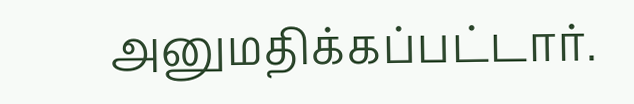அனுமதிக்கப்பட்டார்.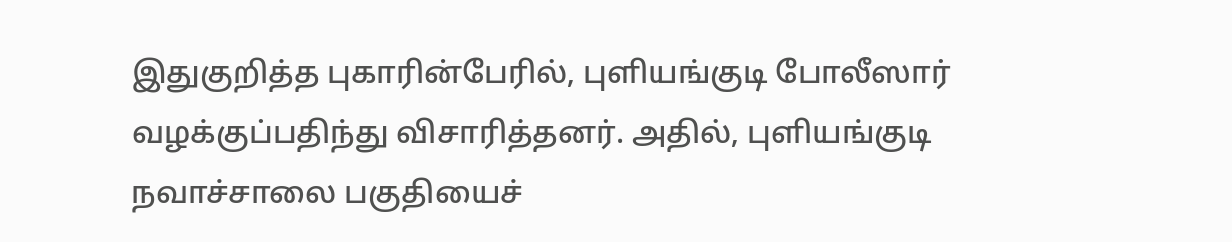இதுகுறித்த புகாரின்பேரில், புளியங்குடி போலீஸார் வழக்குப்பதிந்து விசாரித்தனர். அதில், புளியங்குடி நவாச்சாலை பகுதியைச்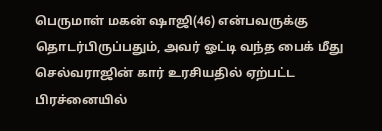பெருமாள் மகன் ஷாஜி(46) என்பவருக்கு தொடர்பிருப்பதும், அவர் ஓட்டி வந்த பைக் மீது செல்வராஜின் கார் உரசியதில் ஏற்பட்ட பிரச்னையில்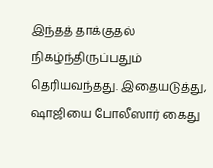இந்தத் தாக்குதல் நிகழ்ந்திருப்பதும் தெரியவந்தது. இதையடுத்து, ஷாஜியை போலீஸார் கைது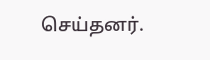செய்தனர்.